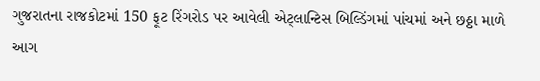ગુજરાતના રાજકોટમાં 150 ફૂટ રિંગરોડ પર આવેલી એટ્લાન્ટિસ બિલ્ડિંગમાં પાંચમાં અને છઠ્ઠા માળે આગ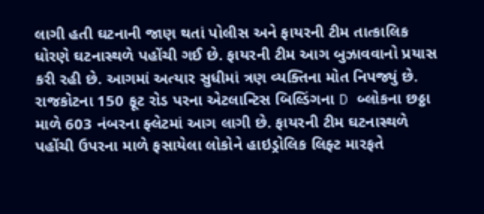લાગી હતી ઘટનાની જાણ થતાં પોલીસ અને ફાયરની ટીમ તાત્કાલિક ધોરણે ઘટનાસ્થળે પહોંચી ગઈ છે. ફાયરની ટીમ આગ બુઝાવવાનો પ્રયાસ કરી રહી છે. આગમાં અત્યાર સુધીમાં ત્રણ વ્યક્તિના મોત નિપજ્યું છે.
રાજકોટના 150 ફૂટ રોડ પરના એટલાન્ટિસ બિલ્ડિંગના D બ્લોકના છઠ્ઠા માળે 603 નંબરના ફ્લેટમાં આગ લાગી છે. ફાયરની ટીમ ઘટનાસ્થળે પહોંચી ઉપરના માળે ફસાયેલા લોકોને હાઇડ્રોલિક લિફ્ટ મારફતે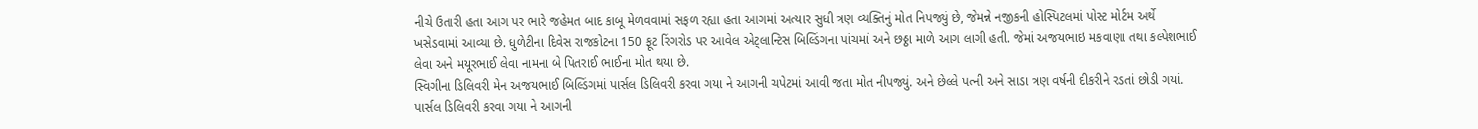નીચે ઉતારી હતા આગ પર ભારે જહેમત બાદ કાબૂ મેળવવામાં સફળ રહ્યા હતા આગમાં અત્યાર સુધી ત્રણ વ્યક્તિનું મોત નિપજ્યું છે, જેમન્ને નજીકની હોસ્પિટલમાં પોસ્ટ મોર્ટમ અર્થે ખસેડવામાં આવ્યા છે. ધુળેટીના દિવેસ રાજકોટના 150 ફૂટ રિંગરોડ પર આવેલ એટ્લાન્ટિસ બિલ્ડિંગના પાંચમાં અને છઠ્ઠા માળે આગ લાગી હતી. જેમાં અજયભાઇ મકવાણા તથા કલ્પેશભાઈ લેવા અને મયૂરભાઈ લેવા નામના બે પિતરાઈ ભાઈના મોત થયા છે.
સ્વિગીના ડિલિવરી મેન અજયભાઈ બિલ્ડિંગમાં પાર્સલ ડિલિવરી કરવા ગયા ને આગની ચપેટમાં આવી જતા મોત નીપજ્યું. અને છેલ્લે પત્ની અને સાડા ત્રણ વર્ષની દીકરીને રડતાં છોડી ગયાં.
પાર્સલ ડિલિવરી કરવા ગયા ને આગની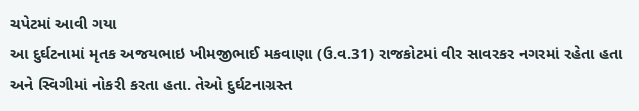ચપેટમાં આવી ગયા
આ દુર્ઘટનામાં મૃતક અજયભાઇ ખીમજીભાઈ મકવાણા (ઉ.વ.31) રાજકોટમાં વીર સાવરકર નગરમાં રહેતા હતા અને સ્વિગીમાં નોકરી કરતા હતા. તેઓ દુર્ઘટનાગ્રસ્ત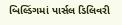બિલ્ડિંગમાં પાર્સલ ડિલિવરી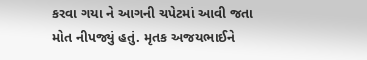કરવા ગયા ને આગની ચપેટમાં આવી જતા મોત નીપજ્યું હતું. મૃતક અજયભાઈને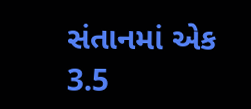સંતાનમાં એક 3.5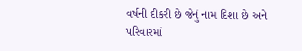વર્ષની દીકરી છે જેનું નામ દિશા છે અને પરિવારમાં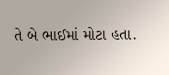તે બે ભાઈમાં મોટા હતા.